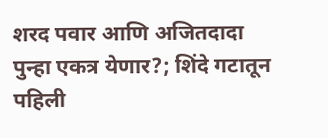शरद पवार आणि अजितदादा पुन्हा एकत्र येणार?; शिंदे गटातून पहिली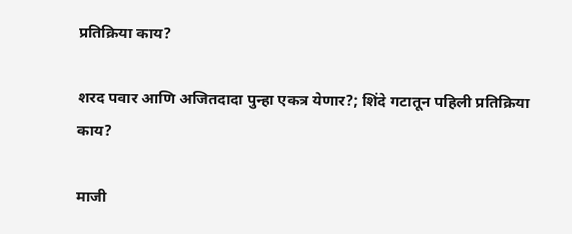प्रतिक्रिया काय?

शरद पवार आणि अजितदादा पुन्हा एकत्र येणार?; शिंदे गटातून पहिली प्रतिक्रिया काय?

माजी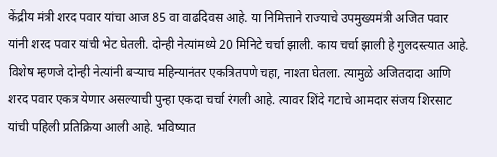केंद्रीय मंत्री शरद पवार यांचा आज 85 वा वाढदिवस आहे. या निमित्ताने राज्याचे उपमुख्यमंत्री अजित पवार यांनी शरद पवार यांची भेट घेतली. दोन्ही नेत्यांमध्ये 20 मिनिटे चर्चा झाली. काय चर्चा झाली हे गुलदस्त्यात आहे. विशेष म्हणजे दोन्ही नेत्यांनी बऱ्याच महिन्यानंतर एकत्रितपणे चहा, नाश्ता घेतला. त्यामुळे अजितदादा आणि शरद पवार एकत्र येणार असल्याची पुन्हा एकदा चर्चा रंगली आहे. त्यावर शिंदे गटाचे आमदार संजय शिरसाट यांची पहिली प्रतिक्रिया आली आहे. भविष्यात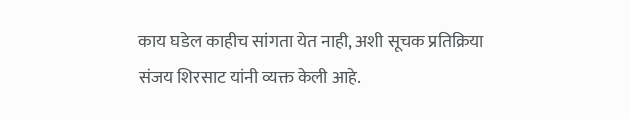काय घडेल काहीच सांगता येत नाही, अशी सूचक प्रतिक्रिया संजय शिरसाट यांनी व्यक्त केली आहे.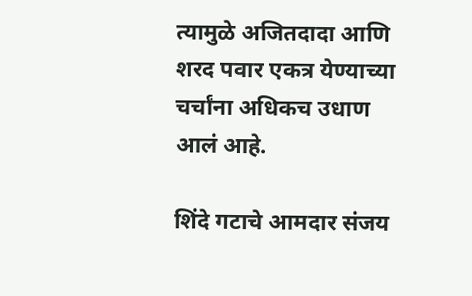त्यामुळे अजितदादा आणि शरद पवार एकत्र येण्याच्या चर्चांना अधिकच उधाण आलं आहे.

शिंदे गटाचे आमदार संजय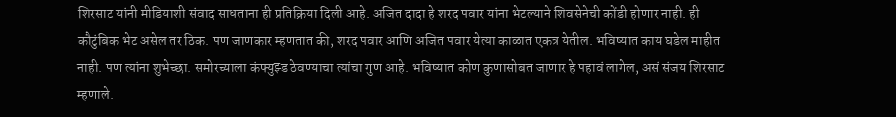शिरसाट यांनी मीडियाशी संवाद साधताना ही प्रतिक्रिया दिली आहे. अजित दादा हे शरद पवार यांना भेटल्याने शिवसेनेची कोंडी होणार नाही. ही कौटुंबिक भेट असेल तर ठिक. पण जाणकार म्हणतात की, शरद पवार आणि अजित पवार येत्या काळात एकत्र येतील. भविष्यात काय घडेल माहीत नाही. पण त्यांना शुभेच्छा. समोरच्याला कंफ्युझ्ड ठेवण्याचा त्यांचा गुण आहे. भविष्यात कोण कुणासोबत जाणार हे पहावं लागेल, असं संजय शिरसाट म्हणाले.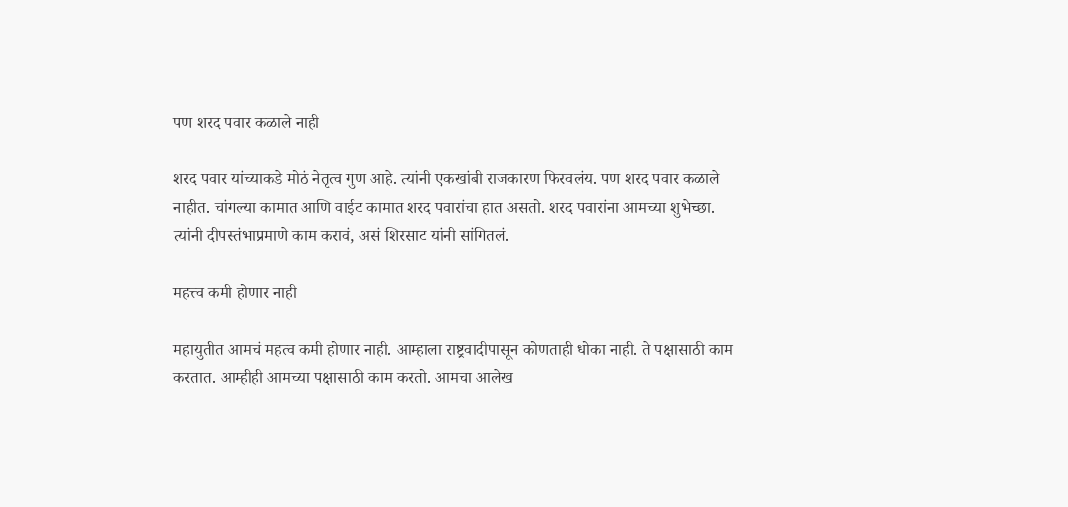पण शरद पवार कळाले नाही

शरद पवार यांच्याकडे मोठं नेतृत्व गुण आहे. त्यांनी एकखांबी राजकारण फिरवलंय. पण शरद पवार कळाले नाहीत. चांगल्या कामात आणि वाईट कामात शरद पवारांचा हात असतो. शरद पवारांना आमच्या शुभेच्छा. त्यांनी दीपस्तंभाप्रमाणे काम करावं, असं शिरसाट यांनी सांगितलं.

महत्त्व कमी होणार नाही

महायुतीत आमचं महत्व कमी होणार नाही. आम्हाला राष्ट्रवादीपासून कोणताही धोका नाही. ते पक्षासाठी काम करतात. आम्हीही आमच्या पक्षासाठी काम करतो. आमचा आलेख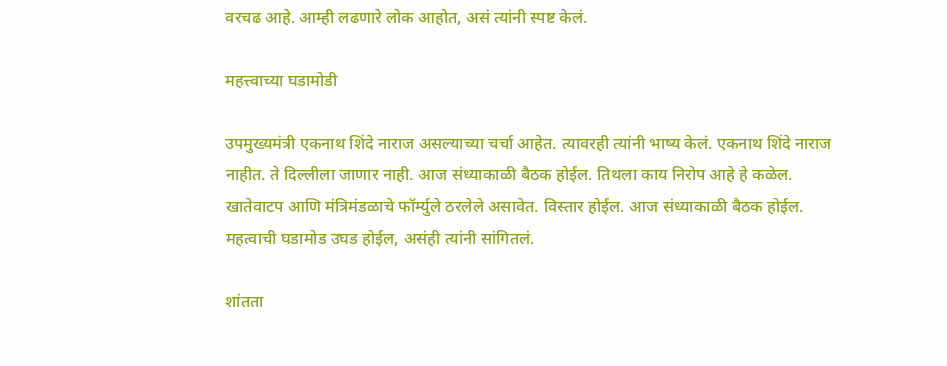वरचढ आहे. आम्ही लढणारे लोक आहोत, असं त्यांनी स्पष्ट केलं.

महत्त्वाच्या घडामोडी

उपमुख्यमंत्री एकनाथ शिंदे नाराज असल्याच्या चर्चा आहेत. त्यावरही त्यांनी भाष्य केलं. एकनाथ शिंदे नाराज नाहीत. ते दिल्लीला जाणार नाही. आज संध्याकाळी बैठक होईल. तिथला काय निरोप आहे हे कळेल. खातेवाटप आणि मंत्रिमंडळाचे फॉर्म्युले ठरलेले असावेत. विस्तार होईल. आज संध्याकाळी बैठक होईल. महत्वाची घडामोड उघड होईल, असंही त्यांनी सांगितलं.

शांतता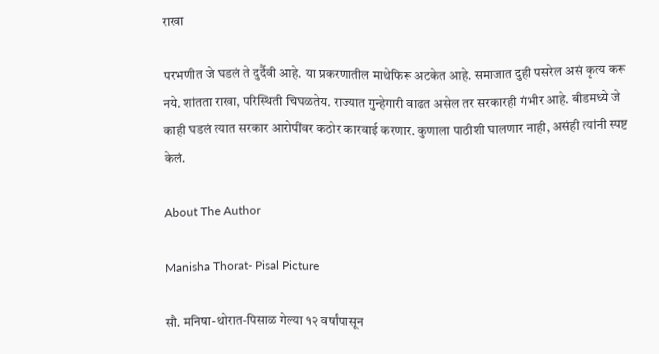राखा

परभणीत जे घडलं ते दुर्दैवी आहे. या प्रकरणातील माथेफिरू अटकेत आहे. समाजात दुही पसरेल असं कृत्य करू नये. शांतता राखा, परिस्थिती चिघळतेय. राज्यात गुन्हेगारी वाढत असेल तर सरकारही गंभीर आहे. बीडमध्ये जे काही घडलं त्यात सरकार आरोपींवर कठोर कारवाई करणार. कुणाला पाठीशी घालणार नाही, असंही त्यांनी स्पष्ट केलं.

About The Author

Manisha Thorat- Pisal Picture

सौ. मनिषा-थोरात-पिसाळ गेल्या १२ वर्षांपासून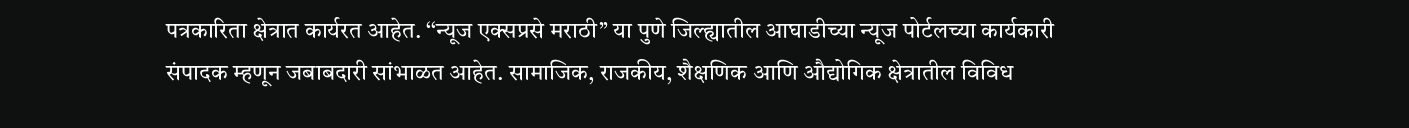पत्रकारिता क्षेत्रात कार्यरत आहेत. ‘‘न्यूज एक्सप्रसे मराठी’’ या पुणे जिल्ह्यातील आघाडीच्या न्यूज पोर्टलच्या कार्यकारी संपादक म्हणून जबाबदारी सांभाळत आहेत. सामाजिक, राजकीय, शैक्षणिक आणि औद्योगिक क्षेत्रातील विविध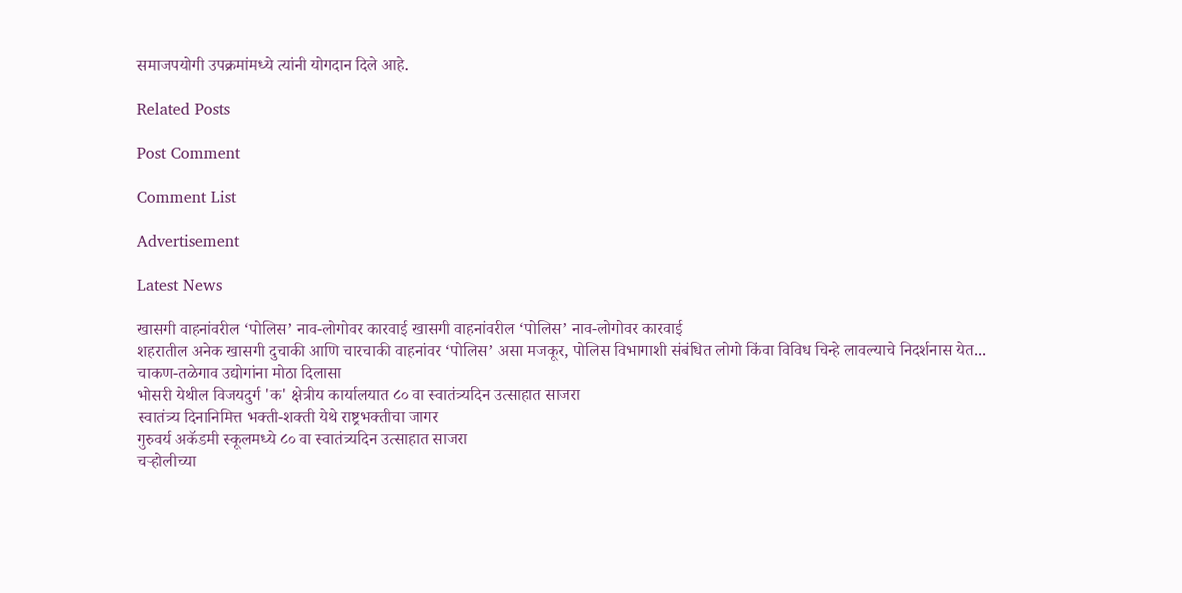समाजपयोगी उपक्रमांमध्ये त्यांनी योगदान दिले आहे.

Related Posts

Post Comment

Comment List

Advertisement

Latest News

खासगी वाहनांवरील ‘पोलिस’ नाव-लोगोवर कारवाई खासगी वाहनांवरील ‘पोलिस’ नाव-लोगोवर कारवाई
शहरातील अनेक खासगी दुचाकी आणि चारचाकी वाहनांवर ‘पोलिस’ असा मजकूर, पोलिस विभागाशी संबंधित लोगो किंवा विविध चिन्हे लावल्याचे निदर्शनास येत...
चाकण-तळेगाव उद्योगांना मोठा दिलासा
भोसरी येथील विजयदुर्ग 'क' क्षेत्रीय कार्यालयात ८० वा स्वातंत्र्यदिन उत्साहात साजरा
स्वातंत्र्य दिनानिमित्त भक्ती-शक्ती येथे राष्ट्रभक्तीचा जागर
गुरुवर्य अकॅडमी स्कूलमध्ये ८० वा स्वातंत्र्यदिन उत्साहात साजरा
चऱ्होलीच्या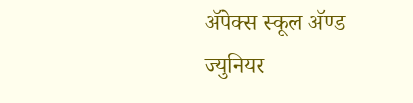अ‍ॅपेक्स स्कूल अ‍ॅण्ड ज्युनियर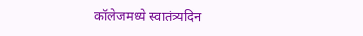कॉलेजमध्ये स्वातंत्र्यदिन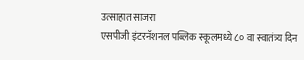उत्साहात साजरा
एसपीजी इंटरनॅशनल पब्लिक स्कूलमध्ये ८० वा स्वातंत्र्य दिन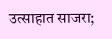उत्साहात साजरा;